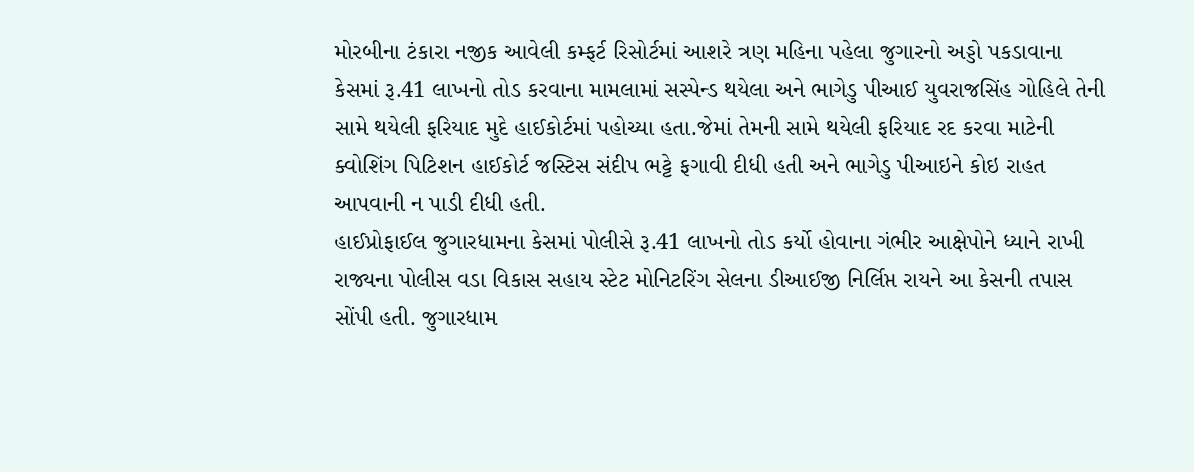મોરબીના ટંકારા નજીક આવેલી કમ્ફર્ટ રિસોર્ટમાં આશરે ત્રણ મહિના પહેલા જુગારનો અડ્ડો પકડાવાના કેસમાં રૂ.41 લાખનો તોડ કરવાના મામલામાં સસ્પેન્ડ થયેલા અને ભાગેડુ પીઆઈ યુવરાજસિંહ ગોહિલે તેની સામે થયેલી ફરિયાદ મુદે હાઈકોર્ટમાં પહોચ્યા હતા.જેમાં તેમની સામે થયેલી ફરિયાદ રદ કરવા માટેની ક્વોશિંગ પિટિશન હાઈકોર્ટ જસ્ટિસ સંદીપ ભટ્ટે ફગાવી દીધી હતી અને ભાગેડુ પીઆઇને કોઇ રાહત આપવાની ન પાડી દીધી હતી.
હાઈપ્રોફાઈલ જુગારધામના કેસમાં પોલીસે રૂ.41 લાખનો તોડ કર્યો હોવાના ગંભીર આક્ષેપોને ધ્યાને રાખી રાજ્યના પોલીસ વડા વિકાસ સહાય સ્ટેટ મોનિટરિંગ સેલના ડીઆઈજી નિર્લિપ્ત રાયને આ કેસની તપાસ સોંપી હતી. જુગારધામ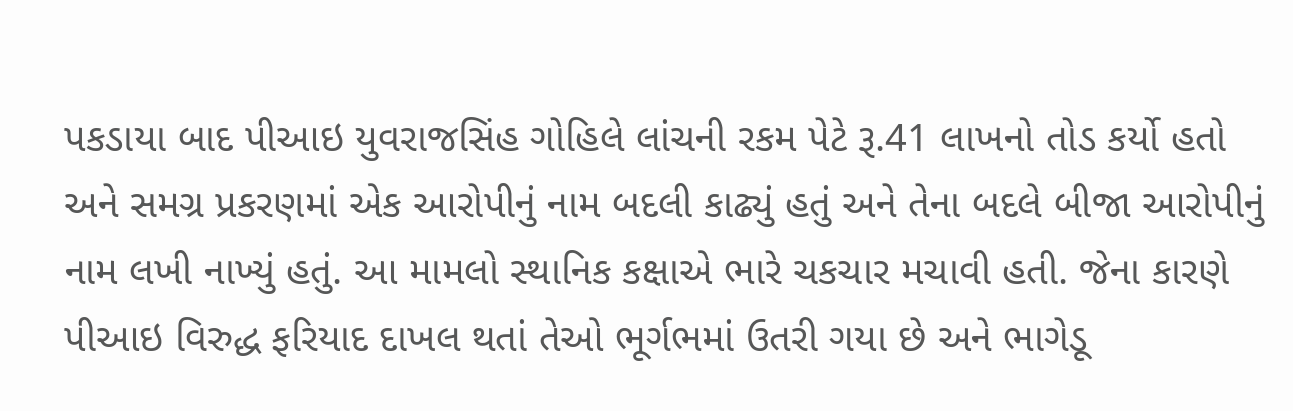પકડાયા બાદ પીઆઇ યુવરાજસિંહ ગોહિલે લાંચની રકમ પેટે રૂ.41 લાખનો તોડ કર્યો હતો અને સમગ્ર પ્રકરણમાં એક આરોપીનું નામ બદલી કાઢ્યું હતું અને તેના બદલે બીજા આરોપીનું નામ લખી નાખ્યું હતું. આ મામલો સ્થાનિક કક્ષાએ ભારે ચકચાર મચાવી હતી. જેના કારણે પીઆઇ વિરુદ્ધ ફરિયાદ દાખલ થતાં તેઓ ભૂર્ગભમાં ઉતરી ગયા છે અને ભાગેડૂ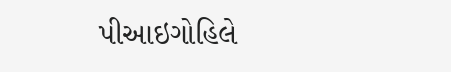પીઆઇગોહિલે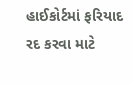હાઈકોર્ટમાં ફરિયાદ રદ કરવા માટે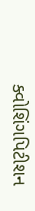ક્વોશિંગપિટીશન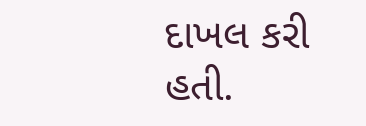દાખલ કરી હતી.